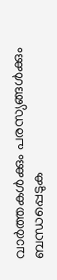വാർത്തകൾക്കും പരസ്യങ്ങൾക്കും ബന്ധപ്പെടുക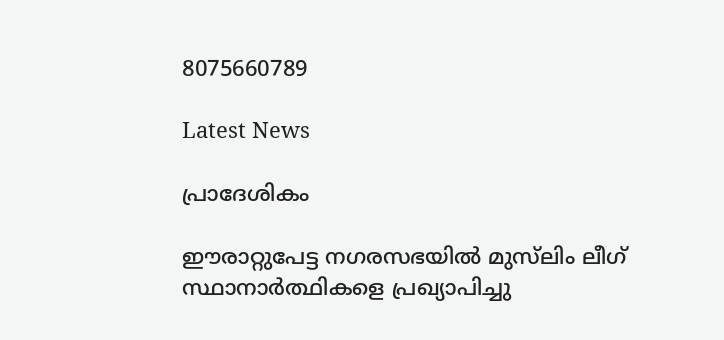8075660789

Latest News

പ്രാദേശികം

ഈരാറ്റുപേട്ട നഗരസഭയിൽ മുസ്‌ലിം ലീഗ് സ്ഥാനാർത്ഥികളെ പ്രഖ്യാപിച്ചു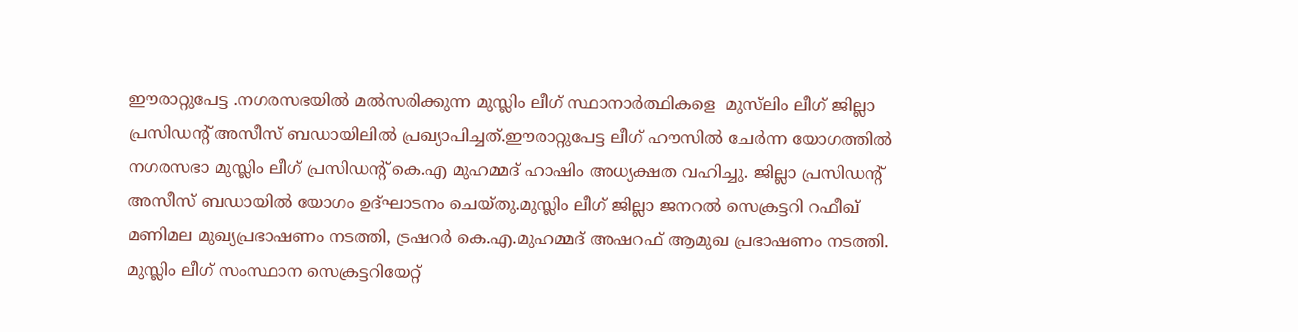ഈരാറ്റുപേട്ട .നഗരസഭയിൽ മൽസരിക്കുന്ന മുസ്ലിം ലീഗ് സ്ഥാനാർത്ഥികളെ  മുസ്‌ലിം ലീഗ് ജില്ലാ പ്രസിഡൻ്റ് അസീസ് ബഡായിലിൽ പ്രഖ്യാപിച്ചത്.ഈരാറ്റുപേട്ട ലീഗ് ഹൗസിൽ ചേർന്ന യോഗത്തിൽ നഗരസഭാ മുസ്ലിം ലീഗ് പ്രസിഡൻ്റ് കെ.എ മുഹമ്മദ് ഹാഷിം അധ്യക്ഷത വഹിച്ചു. ജില്ലാ പ്രസിഡൻ്റ് അസീസ് ബഡായിൽ യോഗം ഉദ്ഘാടനം ചെയ്തു.മുസ്ലിം ലീഗ് ജില്ലാ ജനറൽ സെക്രട്ടറി റഫീഖ് മണിമല മുഖ്യപ്രഭാഷണം നടത്തി, ട്രഷറർ കെ.എ.മുഹമ്മദ് അഷറഫ് ആമുഖ പ്രഭാഷണം നടത്തി. മുസ്ലിം ലീഗ് സംസ്ഥാന സെക്രട്ടറിയേറ്റ്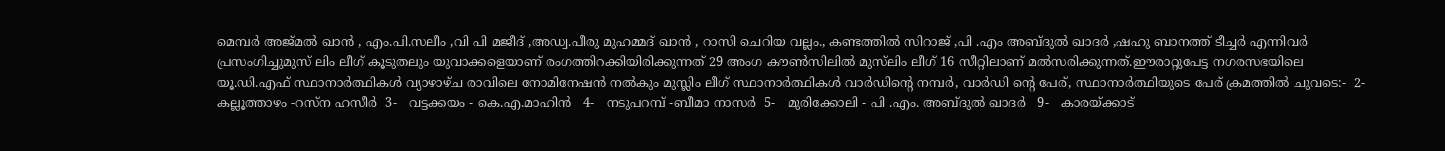മെമ്പർ അജ്മൽ ഖാൻ , എം.പി.സലീം ,വി പി മജീദ് ,അഡ്വ.പീരു മുഹമ്മദ് ഖാൻ , റാസി ചെറിയ വല്ലം., കണ്ടത്തിൽ സിറാജ് ,പി .എം അബ്ദുൽ ഖാദർ ,ഷഹു ബാനത്ത് ടീച്ചർ എന്നിവർ പ്രസംഗിച്ചുമുസ് ലിം ലീഗ് കൂടുതലും യുവാക്കളെയാണ് രംഗത്തിറക്കിയിരിക്കുന്നത് 29 അംഗ കൗൺസിലിൽ മുസ്‌ലിം ലീഗ് 16 സീറ്റിലാണ് മൽസരിക്കുന്നത്.ഈരാറ്റുപേട്ട നഗരസഭയിലെ യൂ.ഡി.എഫ് സ്ഥാനാർത്ഥികൾ വ്യാഴാഴ്ച രാവിലെ നോമിനേഷൻ നൽകും മുസ്ലിം ലീഗ് സ്ഥാനാർത്ഥികൾ വാർഡിൻ്റെ നമ്പർ, വാർഡി ന്റെ പേര്, സ്ഥാനാർത്ഥിയുടെ പേര് ക്രമത്തിൽ ചുവടെ:-  2-   കല്ലൂത്താഴം -റസ്‌ന ഹസീർ  3-   വട്ടക്കയം - കെ.എ.മാഹിൻ   4-   നടുപറമ്പ് -ബീമാ നാസർ  5-   മുരിക്കോലി - പി .എം. അബ്ദുൽ ഖാദർ   9-   കാരയ്ക്കാട്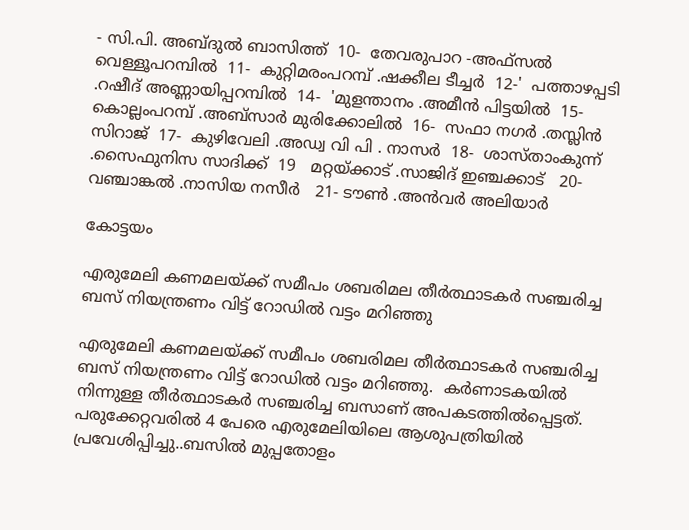- സി.പി. അബ്ദുൽ ബാസിത്ത്  10-  തേവരുപാറ -അഫ്സൽ വെള്ളൂപറമ്പിൽ  11-  കുറ്റിമരംപറമ്പ് .ഷക്കീല ടീച്ചർ  12-'  പത്താഴപ്പടി .റഷീദ് അണ്ണായിപ്പറമ്പിൽ  14-  'മുളന്താനം .അമീൻ പിട്ടയിൽ  15-  കൊല്ലംപറമ്പ് .അബ്സാർ മുരിക്കോലിൽ  16-  സഫാ നഗർ .തസ്ലിൻ സിറാജ്  17-  കുഴിവേലി .അഡ്വ വി പി . നാസർ  18-  ശാസ്താംകുന്ന്  .സൈഫുനിസ സാദിക്ക്  19   മറ്റയ്ക്കാട് .സാജിദ് ഇഞ്ചക്കാട്   20- വഞ്ചാങ്കൽ .നാസിയ നസീർ   21- ടൗൺ .അൻവർ അലിയാർ

കോട്ടയം

എരുമേലി കണമലയ്ക്ക് സമീപം ശബരിമല തീർത്ഥാടകർ സഞ്ചരിച്ച ബസ് നിയന്ത്രണം വിട്ട് റോഡിൽ വട്ടം മറിഞ്ഞു

എരുമേലി കണമലയ്ക്ക് സമീപം ശബരിമല തീർത്ഥാടകർ സഞ്ചരിച്ച ബസ് നിയന്ത്രണം വിട്ട് റോഡിൽ വട്ടം മറിഞ്ഞു.  കർണാടകയിൽ നിന്നുള്ള തീർത്ഥാടകർ സഞ്ചരിച്ച ബസാണ് അപകടത്തിൽപ്പെട്ടത്. പരുക്കേറ്റവരിൽ 4 പേരെ എരുമേലിയിലെ ആശുപത്രിയിൽ പ്രവേശിപ്പിച്ചു..ബസിൽ മുപ്പതോളം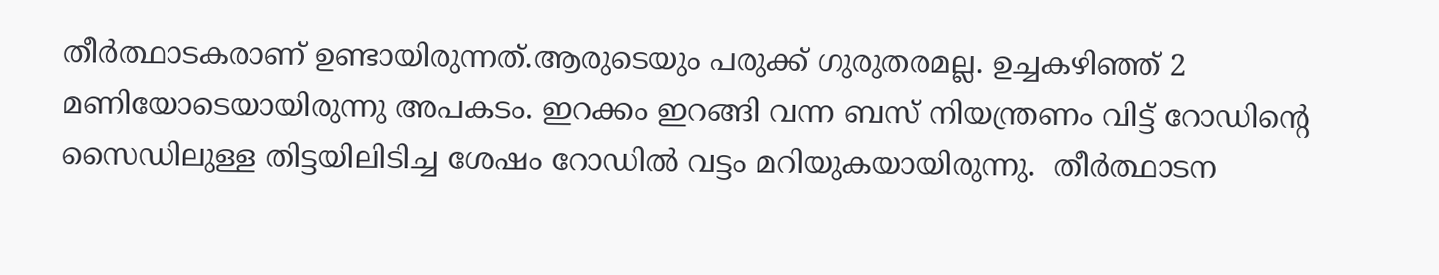തീർത്ഥാടകരാണ് ഉണ്ടായിരുന്നത്.ആരുടെയും പരുക്ക് ഗുരുതരമല്ല. ഉച്ചകഴിഞ്ഞ് 2 മണിയോടെയായിരുന്നു അപകടം. ഇറക്കം ഇറങ്ങി വന്ന ബസ് നിയന്ത്രണം വിട്ട് റോഡിന്റെ സൈഡിലുള്ള തിട്ടയിലിടിച്ച ശേഷം റോഡിൽ വട്ടം മറിയുകയായിരുന്നു.  തീർത്ഥാടന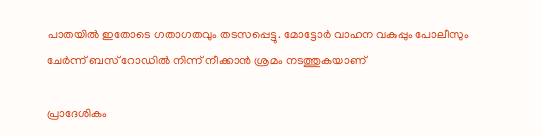പാതയിൽ ഇതോടെ ഗതാഗതവും തടസപ്പെട്ടു. മോട്ടോർ വാഹന വകുപ്പും പോലീസും ചേർന്ന് ബസ് റോഡിൽ നിന്ന് നീക്കാൻ ശ്രമം നടത്തുകയാണ്

പ്രാദേശികം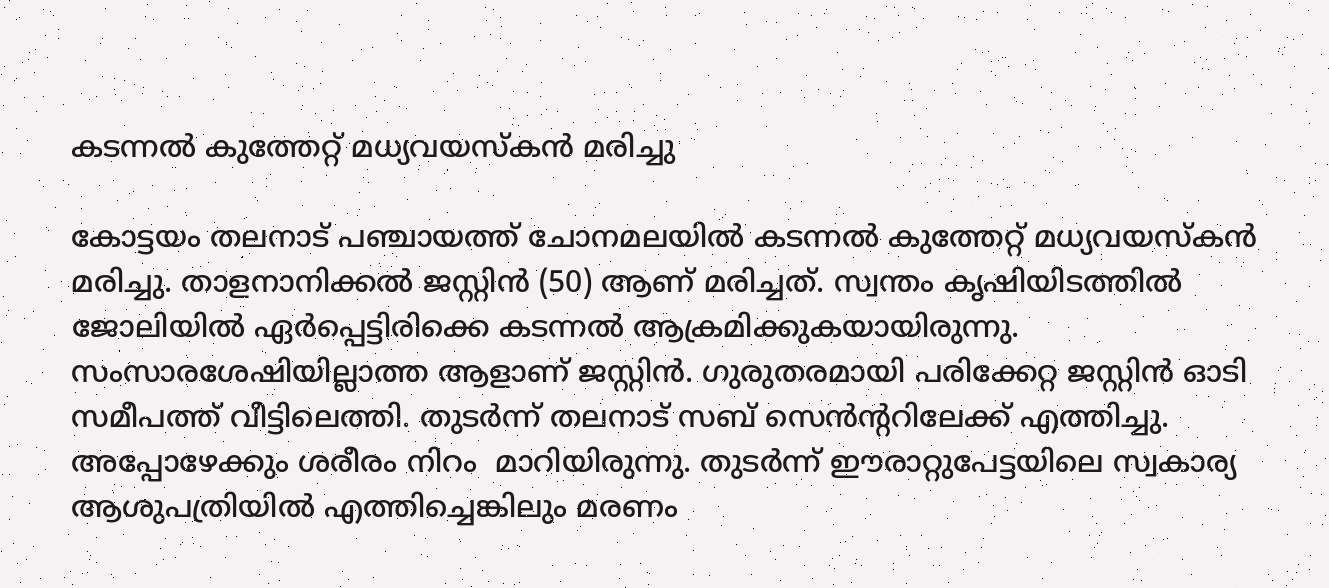കടന്നൽ കുത്തേറ്റ് മധ്യവയസ്കൻ മരിച്ചു

കോട്ടയം തലനാട് പഞ്ചായത്ത് ചോനമലയിൽ കടന്നൽ കുത്തേറ്റ് മധ്യവയസ്കൻ മരിച്ചു. താളനാനിക്കൽ ജസ്റ്റിൻ (50) ആണ് മരിച്ചത്. സ്വന്തം കൃഷിയിടത്തിൽ ജോലിയിൽ ഏർപ്പെട്ടിരിക്കെ കടന്നൽ ആക്രമിക്കുകയായിരുന്നു. സംസാരശേഷിയില്ലാത്ത ആളാണ് ജസ്റ്റിൻ. ഗുരുതരമായി പരിക്കേറ്റ ജസ്റ്റിൻ ഓടി സമീപത്ത് വീട്ടിലെത്തി. തുടർന്ന് തലനാട് സബ് സെൻന്ററിലേക്ക് എത്തിച്ചു. അപ്പോഴേക്കും ശരീരം നിറം  മാറിയിരുന്നു. തുടർന്ന് ഈരാറ്റുപേട്ടയിലെ സ്വകാര്യ ആശുപത്രിയിൽ എത്തിച്ചെങ്കിലും മരണം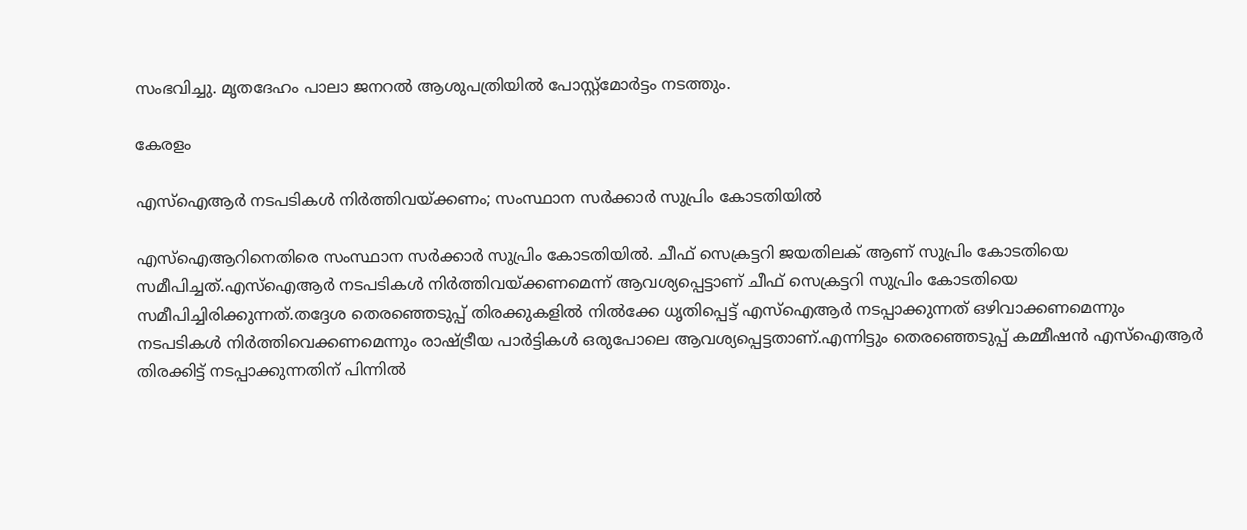സംഭവിച്ചു. മൃതദേഹം പാലാ ജനറൽ ആശുപത്രിയിൽ പോസ്റ്റ്മോർട്ടം നടത്തും.

കേരളം

എസ്ഐആർ നടപടികൾ നിർത്തിവയ്ക്കണം; സംസ്ഥാന സർക്കാർ സുപ്രിം കോടതിയിൽ

എസ്ഐആറിനെതിരെ സംസ്ഥാന സർക്കാർ സുപ്രിം കോടതിയിൽ. ചീഫ് സെക്രട്ടറി ജയതിലക് ആണ് സുപ്രിം കോടതിയെ സമീപിച്ചത്.എസ്ഐആർ നടപടികൾ നിർത്തിവയ്ക്കണമെന്ന് ആവശ്യപ്പെട്ടാണ് ചീഫ് സെക്രട്ടറി സുപ്രിം കോടതിയെ സമീപിച്ചിരിക്കുന്നത്.തദ്ദേശ തെരഞ്ഞെടുപ്പ് തിരക്കുകളിൽ നിൽക്കേ ധൃതിപ്പെട്ട് എസ്ഐആർ നടപ്പാക്കുന്നത് ഒഴിവാക്കണമെന്നും നടപടികൾ നിർത്തിവെക്കണമെന്നും രാഷ്ട്രീയ പാർട്ടികൾ ഒരുപോലെ ആവശ്യപ്പെട്ടതാണ്.എന്നിട്ടും തെരഞ്ഞെടുപ്പ് കമ്മീഷൻ എസ്ഐആർ തിരക്കിട്ട് നടപ്പാക്കുന്നതിന് പിന്നിൽ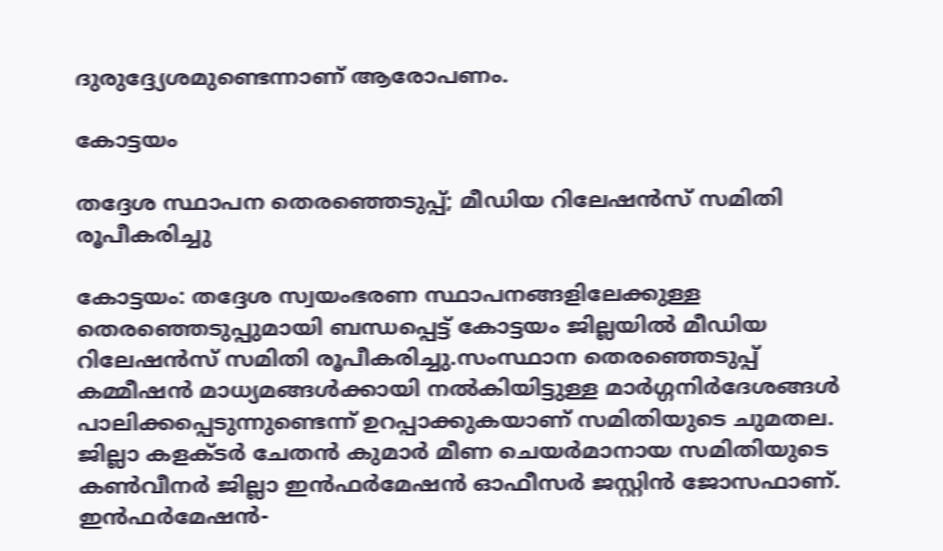ദുരുദ്ദ്യേശമുണ്ടെന്നാണ് ആരോപണം.

കോട്ടയം

തദ്ദേശ സ്ഥാപന തെരഞ്ഞെടുപ്പ്; മീഡിയ റിലേഷൻസ് സമിതി രൂപീകരിച്ചു

കോട്ടയം: തദ്ദേശ സ്വയംഭരണ സ്ഥാപനങ്ങളിലേക്കുള്ള തെരഞ്ഞെടുപ്പുമായി ബന്ധപ്പെട്ട് കോട്ടയം ജില്ലയിൽ മീഡിയ റിലേഷൻസ് സമിതി രൂപീകരിച്ചു.സംസ്ഥാന തെരഞ്ഞെടുപ്പ് കമ്മീഷൻ മാധ്യമങ്ങൾക്കായി നൽകിയിട്ടുള്ള മാർഗ്ഗനിർദേശങ്ങൾ പാലിക്കപ്പെടുന്നുണ്ടെന്ന് ഉറപ്പാക്കുകയാണ് സമിതിയുടെ ചുമതല. ജില്ലാ കളക്ടർ ചേതൻ കുമാർ മീണ ചെയർമാനായ സമിതിയുടെ കൺവീനർ ജില്ലാ ഇൻഫർമേഷൻ ഓഫീസർ ജസ്റ്റിൻ ജോസഫാണ്. ഇൻഫർമേഷൻ-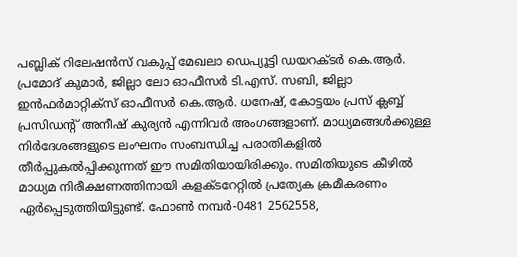പബ്ലിക് റിലേഷൻസ് വകുപ്പ് മേഖലാ ഡെപ്യൂട്ടി ഡയറക്ടർ കെ.ആർ. പ്രമോദ് കുമാർ, ജില്ലാ ലോ ഓഫീസർ ടി.എസ്. സബി, ജില്ലാ ഇൻഫർമാറ്റിക്സ് ഓഫീസർ കെ.ആർ. ധനേഷ്, കോട്ടയം പ്രസ് ക്ലബ്ബ് പ്രസിഡന്റ് അനീഷ് കുര്യൻ എന്നിവർ അംഗങ്ങളാണ്. മാധ്യമങ്ങൾക്കുള്ള നിർദേശങ്ങളുടെ ലംഘനം സംബന്ധിച്ച പരാതികളിൽ തീർപ്പുകൽപ്പിക്കുന്നത് ഈ സമിതിയായിരിക്കും. സമിതിയുടെ കീഴിൽ മാധ്യമ നിരീക്ഷണത്തിനായി കളക്ടറേറ്റിൽ പ്രത്യേക ക്രമീകരണം ഏർപ്പെടുത്തിയിട്ടുണ്ട്. ഫോൺ നമ്പർ-0481 2562558,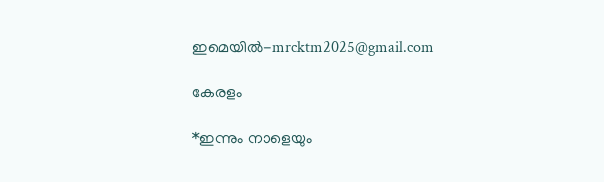ഇമെയിൽ-mrcktm2025@gmail.com

കേരളം

*ഇന്നും നാളെയും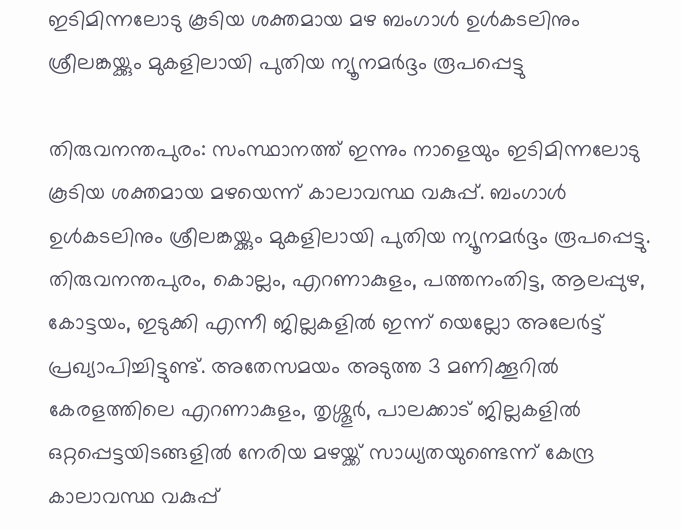ഇടിമിന്നലോടു കൂടിയ ശക്തമായ മഴ ബംഗാള്‍ ഉള്‍കടലിനും ശ്രീലങ്കയ്ക്കും മുകളിലായി പുതിയ ന്യൂനമര്‍ദ്ദം രൂപപ്പെട്ടു

തിരുവനന്തപുരം: സംസ്ഥാനത്ത് ഇന്നും നാളെയും ഇടിമിന്നലോടു കൂടിയ ശക്തമായ മഴയെന്ന് കാലാവസ്ഥ വകുപ്പ്. ബംഗാള്‍ ഉള്‍കടലിനും ശ്രീലങ്കയ്ക്കും മുകളിലായി പുതിയ ന്യൂനമര്‍ദ്ദം രൂപപ്പെട്ടു. തിരുവനന്തപുരം, കൊല്ലം, എറണാകുളം, പത്തനംതിട്ട, ആലപ്പുഴ, കോട്ടയം, ഇടുക്കി എന്നീ ജില്ലകളില്‍ ഇന്ന് യെല്ലോ അലേര്‍ട്ട് പ്രഖ്യാപിച്ചിട്ടുണ്ട്. അതേസമയം അടുത്ത 3 മണിക്കൂറില്‍ കേരളത്തിലെ എറണാകുളം, തൃശ്ശൂര്‍, പാലക്കാട് ജില്ലകളില്‍ ഒറ്റപ്പെട്ടയിടങ്ങളില്‍ നേരിയ മഴയ്ക്ക് സാധ്യതയുണ്ടെന്ന് കേന്ദ്ര കാലാവസ്ഥ വകുപ്പ്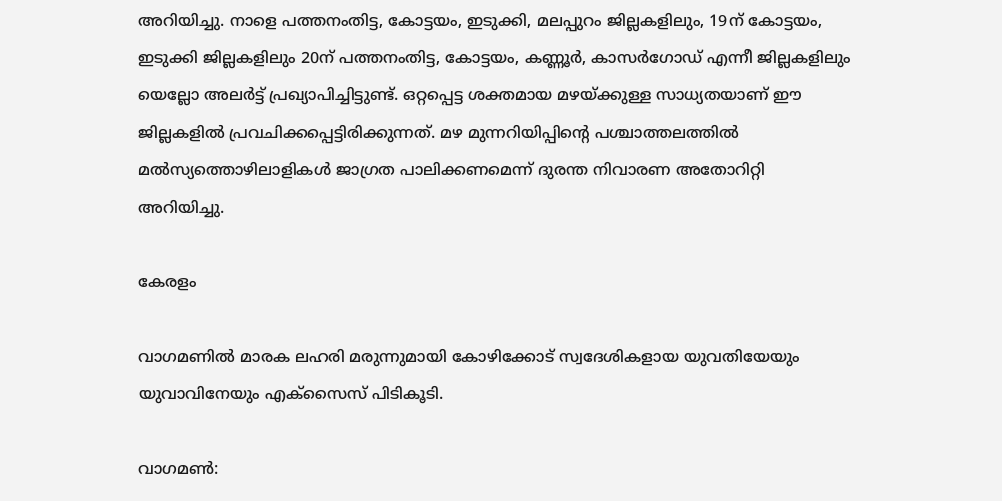അറിയിച്ചു. നാളെ പത്തനംതിട്ട, കോട്ടയം, ഇടുക്കി, മലപ്പുറം ജില്ലകളിലും, 19ന് കോട്ടയം, ഇടുക്കി ജില്ലകളിലും 20ന് പത്തനംതിട്ട, കോട്ടയം, കണ്ണൂര്‍, കാസര്‍ഗോഡ് എന്നീ ജില്ലകളിലും യെല്ലോ അലര്‍ട്ട് പ്രഖ്യാപിച്ചിട്ടുണ്ട്. ഒറ്റപ്പെട്ട ശക്തമായ മഴയ്ക്കുള്ള സാധ്യതയാണ് ഈ ജില്ലകളില്‍ പ്രവചിക്കപ്പെട്ടിരിക്കുന്നത്. മഴ മുന്നറിയിപ്പിന്റെ പശ്ചാത്തലത്തില്‍ മല്‍സ്യത്തൊഴിലാളികള്‍ ജാഗ്രത പാലിക്കണമെന്ന് ദുരന്ത നിവാരണ അതോറിറ്റി അറിയിച്ചു.

കേരളം

വാഗമണിൽ മാരക ലഹരി മരുന്നുമായി കോഴിക്കോട് സ്വദേശികളായ യുവതിയേയും യുവാവിനേയും എക്സൈസ് പിടികൂടി.

വാഗമൺ: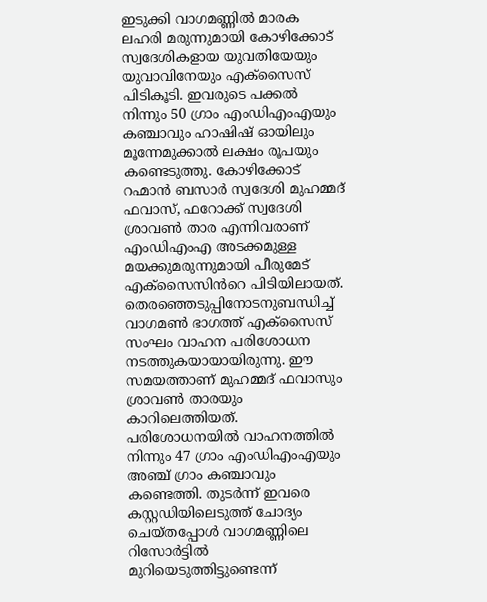ഇടുക്കി വാഗമണ്ണിൽ മാരക ലഹരി മരുന്നുമായി കോഴിക്കോട് സ്വദേശികളായ യുവതിയേയും യുവാവിനേയും എക്സൈസ് പിടികൂടി. ഇവരുടെ പക്കൽ നിന്നും 50 ഗ്രാം എംഡിഎംഎയും കഞ്ചാവും ഹാഷിഷ് ഓയിലും മൂന്നേമുക്കാൽ ലക്ഷം രൂപയും കണ്ടെടുത്തു. കോഴിക്കോട് റഹ്മാൻ ബസാർ സ്വദേശി മുഹമ്മദ് ഫവാസ്, ഫറോക്ക് സ്വദേശി ശ്രാവൺ താര എന്നിവരാണ് എംഡിഎംഎ അടക്കമുള്ള മയക്കുമരുന്നുമായി പീരുമേട് എക്സൈസിൻറെ പിടിയിലായത്. തെരഞ്ഞെടുപ്പിനോടനുബന്ധിച്ച് വാഗമൺ ഭാഗത്ത് എക്സൈസ് സംഘം വാഹന പരിശോധന നടത്തുകയായായിരുന്നു. ഈ സമയത്താണ് മുഹമ്മദ് ഫവാസും ശ്രാവൺ താരയും കാറിലെത്തിയത്. പരിശോധനയിൽ വാഹനത്തിൽ നിന്നും 47 ഗ്രാം എംഡിഎംഎയും അഞ്ച് ഗ്രാം കഞ്ചാവും കണ്ടെത്തി. തുടർന്ന് ഇവരെ കസ്റ്റഡിയിലെടുത്ത് ചോദ്യം ചെയ്തപ്പോൾ വാഗമണ്ണിലെ റിസോർട്ടിൽ മുറിയെടുത്തിട്ടുണ്ടെന്ന്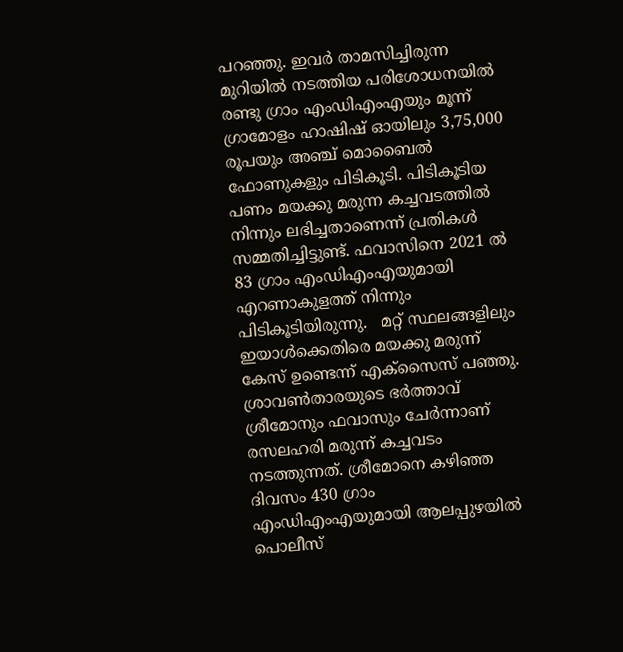പറഞ്ഞു. ഇവർ താമസിച്ചിരുന്ന മുറിയിൽ നടത്തിയ പരിശോധനയിൽ രണ്ടു ഗ്രാം എംഡിഎംഎയും മൂന്ന് ഗ്രാമോളം ഹാഷിഷ് ഓയിലും 3,75,000 രൂപയും അഞ്ച് മൊബൈൽ ഫോണുകളും പിടികൂടി. പിടികൂടിയ പണം മയക്കു മരുന്ന കച്ചവടത്തിൽ നിന്നും ലഭിച്ചതാണെന്ന് പ്രതികൾ സമ്മതിച്ചിട്ടുണ്ട്. ഫവാസിനെ 2021 ൽ 83 ഗ്രാം എംഡിഎംഎയുമായി എറണാകുളത്ത് നിന്നും പിടികൂടിയിരുന്നു.   മറ്റ് സ്ഥലങ്ങളിലും ഇയാൾക്കെതിരെ മയക്കു മരുന്ന് കേസ് ഉണ്ടെന്ന് എക്സൈസ് പഞ്ഞു. ശ്രാവൺതാരയുടെ ഭർത്താവ് ശ്രീമോനും ഫവാസും ചേർന്നാണ് രസലഹരി മരുന്ന് കച്ചവടം നടത്തുന്നത്. ശ്രീമോനെ കഴിഞ്ഞ ദിവസം 430 ഗ്രാം എംഡിഎംഎയുമായി ആലപ്പുഴയിൽ പൊലീസ്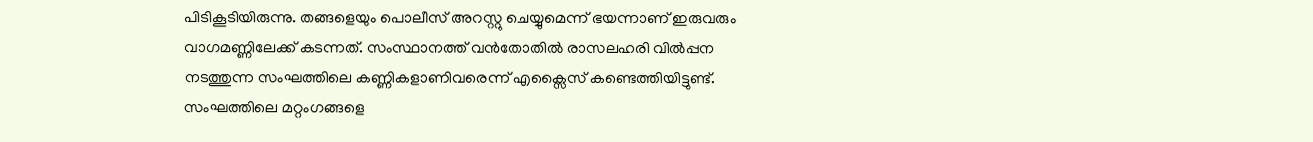പിടികൂടിയിരുന്നു. തങ്ങളെയും പൊലീസ് അറസ്റ്റു ചെയ്യുമെന്ന് ഭയന്നാണ് ഇരുവരും വാഗമണ്ണിലേക്ക് കടന്നത്. സംസ്ഥാനത്ത് വൻതോതിൽ രാസലഹരി വിൽപ്പന നടത്തുന്ന സംഘത്തിലെ കണ്ണികളാണിവരെന്ന് എക്സൈസ് കണ്ടെത്തിയിട്ടുണ്ട്. സംഘത്തിലെ മറ്റംഗങ്ങളെ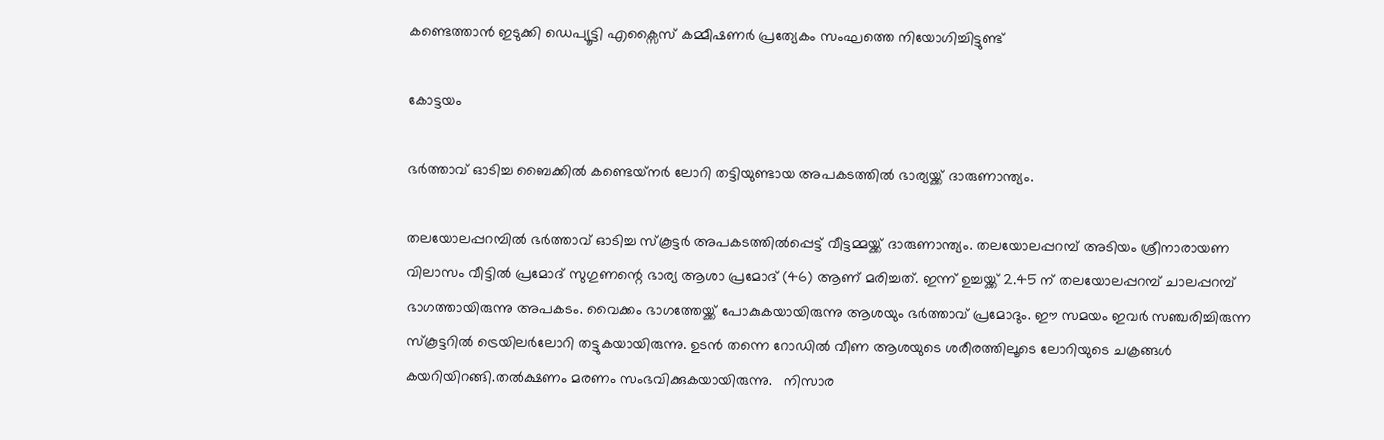കണ്ടെത്താൻ ഇടുക്കി ഡെപ്യൂട്ടി എക്സൈസ് കമ്മീഷണർ പ്രത്യേകം സംഘത്തെ നിയോഗിച്ചിട്ടുണ്ട്

കോട്ടയം

ഭര്‍ത്താവ് ഓടിച്ച ബൈക്കില്‍ കണ്ടെയ്‌നര്‍ ലോറി തട്ടിയുണ്ടായ അപകടത്തില്‍ ഭാര്യയ്ക്ക് ദാരുണാന്ത്യം.

തലയോലപ്പറമ്പിൽ ഭർത്താവ് ഓടിച്ച സ്കൂട്ടർ അപകടത്തിൽപ്പെട്ട് വീട്ടമ്മയ്ക്ക് ദാരുണാന്ത്യം. തലയോലപ്പറമ്പ് അടിയം ശ്രീനാരായണ വിലാസം വീട്ടിൽ പ്രമോദ് സുഗുണന്റെ ഭാര്യ ആശാ പ്രമോദ് (46) ആണ് മരിച്ചത്. ഇന്ന് ഉച്ചയ്ക്ക് 2.45 ന് തലയോലപ്പറമ്പ് ചാലപ്പറമ്പ് ഭാഗത്തായിരുന്നു അപകടം. വൈക്കം ഭാഗത്തേയ്ക്ക് പോകുകയായിരുന്നു ആശയും ഭർത്താവ് പ്രമോദും. ഈ സമയം ഇവർ സഞ്ചരിച്ചിരുന്ന സ്കൂട്ടറിൽ ട്രെയിലർലോറി തട്ടുകയായിരുന്നു. ഉടൻ തന്നെ റോഡിൽ വീണ ആശയുടെ ശരീരത്തിലൂടെ ലോറിയുടെ ചക്രങ്ങൾ കയറിയിറങ്ങി.തൽക്ഷണം മരണം സംഭവിക്കുകയായിരുന്നു.   നിസാര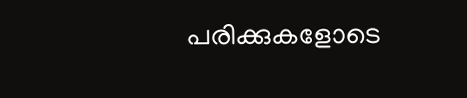പരിക്കുകളോടെ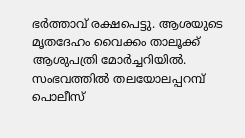ഭർത്താവ് രക്ഷപെട്ടു. ആശയുടെ മൃതദേഹം വൈക്കം താലൂക്ക് ആശുപത്രി മോർച്ചറിയിൽ. സംഭവത്തിൽ തലയോലപ്പറമ്പ് പൊലീസ്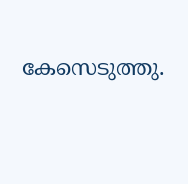കേസെടുത്തു.